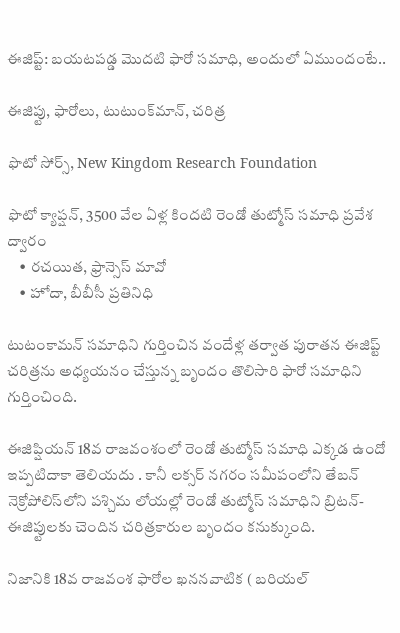ఈజిప్ట్: బయటపడ్డ మొదటి ఫారో సమాధి, అందులో ఏముందంటే..

ఈజిప్టు, ఫారోలు, టుటుంక్‌మాన్, చరిత్ర

ఫొటో సోర్స్, New Kingdom Research Foundation

ఫొటో క్యాప్షన్, 3500 వేల ఏళ్ల కిందటి రెండో తుట్మోస్ సమాధి ప్రవేశ ద్వారం
    • రచయిత, ఫ్రాన్సెస్ మావో
    • హోదా, బీబీసీ ప్రతినిధి

టుటంకామన్ సమాధిని గుర్తించిన వందేళ్ల తర్వాత పురాతన ఈజిప్ట్ చరిత్రను అధ్యయనం చేస్తున్న బృందం తొలిసారి ఫారో సమాధిని గుర్తించింది.

ఈజిప్షియన్ 18వ రాజవంశంలో రెండో తుట్మోస్ సమాధి ఎక్కడ ఉందో ఇప్పటిదాకా తెలియదు . కానీ లక్సర్ నగరం సమీపంలోని తేబన్ నెక్రోపోలిస్‌లోని పశ్చిమ లోయల్లో రెండో తుట్మోస్ సమాధిని బ్రిటన్- ఈజిప్టులకు చెందిన చరిత్రకారుల బృందం కనుక్కుంది.

నిజానికి 18వ రాజవంశ ఫారోల ఖననవాటిక ( బరియల్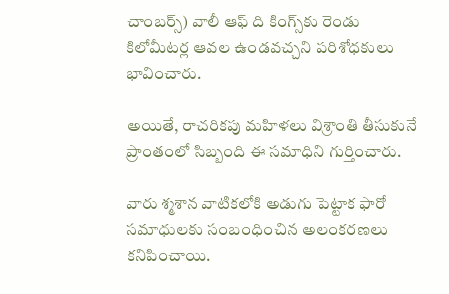చాంబర్స్) వాలీ ఆఫ్‌ ది కింగ్స్‌కు రెండు కిలోమీటర్ల ఆవల ఉండవచ్చని పరిశోధకులు భావించారు.

అయితే, రాచరికపు మహిళలు విశ్రాంతి తీసుకునే ప్రాంతంలో సిబ్బంది ఈ సమాధిని గుర్తించారు.

వారు శ్మశాన వాటికలోకి అడుగు పెట్టాక ఫారో సమాధులకు సంబంధించిన అలంకరణలు కనిపించాయి.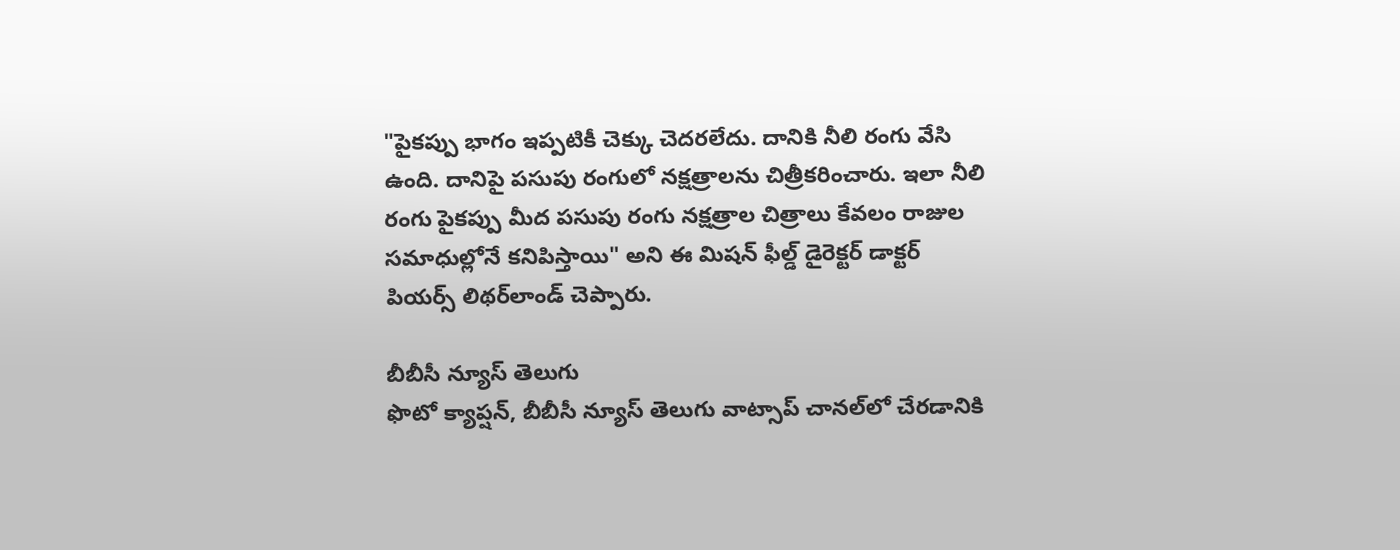"పైకప్పు భాగం ఇప్పటికీ చెక్కు చెదరలేదు. దానికి నీలి రంగు వేసి ఉంది. దానిపై పసుపు రంగులో నక్షత్రాలను చిత్రీకరించారు. ఇలా నీలి రంగు పైకప్పు మీద పసుపు రంగు నక్షత్రాల చిత్రాలు కేవలం రాజుల సమాధుల్లోనే కనిపిస్తాయి" అని ఈ మిషన్ ఫీల్డ్ డైరెక్టర్ డాక్టర్ పియర్స్ లిథర్‌లాండ్ చెప్పారు.

బీబీసీ న్యూస్ తెలుగు
ఫొటో క్యాప్షన్, బీబీసీ న్యూస్ తెలుగు వాట్సాప్ చానల్‌లో చేరడానికి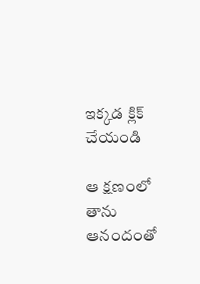ఇక్కడ క్లిక్ చేయండి

ఆ క్షణంలో తాను ఆనందంతో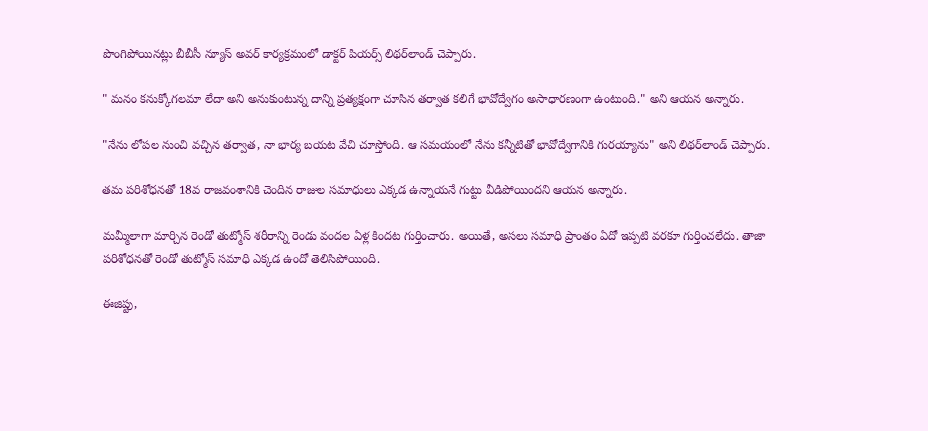పొంగిపోయినట్లు బీబీసీ న్యూస్ అవర్ కార్యక్రమంలో డాక్టర్ పియర్స్ లిథర్‌లాండ్ చెప్పారు.

" మనం కనుక్కోగలమా లేదా అని అనుకుంటున్న దాన్ని ప్రత్యక్షంగా చూసిన తర్వాత కలిగే భావోద్వేగం అసాధారణంగా ఉంటుంది." అని ఆయన అన్నారు.

"నేను లోపల నుంచి వచ్చిన తర్వాత, నా భార్య బయట వేచి చూస్తోంది. ఆ సమయంలో నేను కన్నీటితో భావోద్వేగానికి గురయ్యాను" అని లిథర్‌లాండ్ చెప్పారు.

తమ పరిశోధనతో 18వ రాజవంశానికి చెందిన రాజుల సమాధులు ఎక్కడ ఉన్నాయనే గుట్టు వీడిపోయిందని ఆయన అన్నారు.

మమ్మీలాగా మార్చిన రెండో తుట్మోస్‌ శరీరాన్ని రెండు వందల ఏళ్ల కిందట గుర్తించారు. అయితే, అసలు సమాధి ప్రాంతం ఏదో ఇప్పటి వరకూ గుర్తించలేదు. తాజా పరిశోధనతో రెండో తుట్మోస్ సమాధి ఎక్కడ ఉందో తెలిసిపోయింది.

ఈజిప్టు,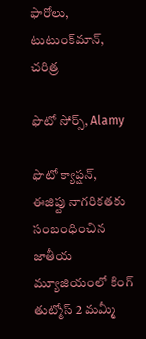ఫారోలు, టుటుంక్‌మాన్, చరిత్ర

ఫొటో సోర్స్, Alamy

ఫొటో క్యాప్షన్, ఈజిప్టు నాగరికతకు సంబంధించిన జాతీయ మ్యూజియంలో కింగ్ తుట్మోస్ 2 మమ్మీ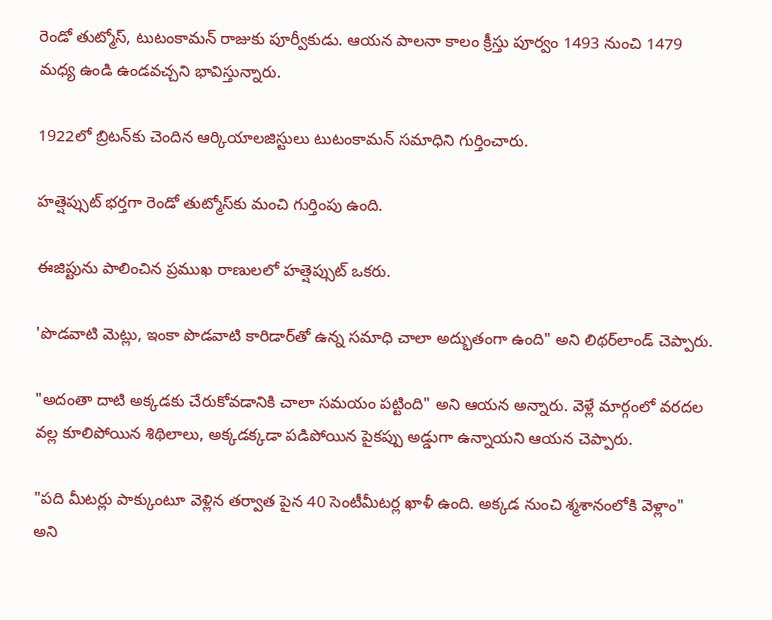రెండో తుట్మోస్, టుటంకామన్ రాజుకు పూర్వీకుడు. ఆయన పాలనా కాలం క్రీస్తు పూర్వం 1493 నుంచి 1479 మధ్య ఉండి ఉండవచ్చని భావిస్తున్నారు.

1922లో బ్రిటన్‌కు చెందిన ఆర్కియాలజిస్టులు టుటంకామన్ సమాధిని గుర్తించారు.

హత్షెప్సుట్ భర్తగా రెండో తుట్మోస్‌కు మంచి గుర్తింపు ఉంది.

ఈజిప్టును పాలించిన ప్రముఖ రాణులలో హత్షెప్సుట్ ఒకరు.

'పొడవాటి మెట్లు, ఇంకా పొడవాటి కారిడార్‌తో ఉన్న సమాధి చాలా అద్భుతంగా ఉంది" అని లిథర్‌లాండ్ చెప్పారు.

"అదంతా దాటి అక్కడకు చేరుకోవడానికి చాలా సమయం పట్టింది" అని ఆయన అన్నారు. వెళ్లే మార్గంలో వరదల వల్ల కూలిపోయిన శిథిలాలు, అక్కడక్కడా పడిపోయిన పైకప్పు అడ్డుగా ఉన్నాయని ఆయన చెప్పారు.

"పది మీటర్లు పాక్కుంటూ వెళ్లిన తర్వాత పైన 40 సెంటీమీటర్ల ఖాళీ ఉంది. అక్కడ నుంచి శ్మశానంలోకి వెళ్లాం" అని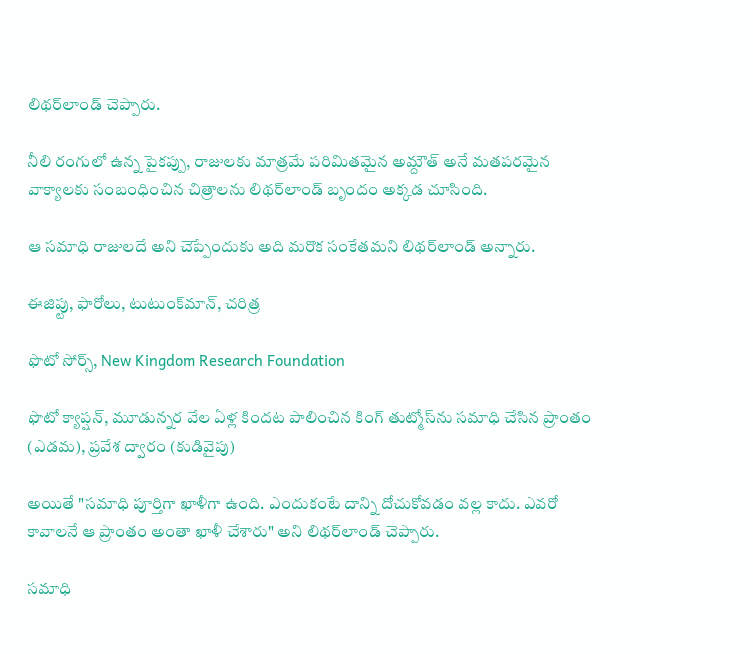లిథర్‌లాండ్ చెప్పారు.

నీలి రంగులో ఉన్న పైకప్పు, రాజులకు మాత్రమే పరిమితమైన అమ్దౌత్‌ అనే మతపరమైన వాక్యాలకు సంబంధించిన చిత్రాలను లిథర్‌లాండ్ బృందం అక్కడ చూసింది.

ఆ సమాధి రాజులదే అని చెప్పేందుకు అది మరొక సంకేతమని లిథర్‌లాండ్ అన్నారు.

ఈజిప్టు, ఫారోలు, టుటుంక్‌మాన్, చరిత్ర

ఫొటో సోర్స్, New Kingdom Research Foundation

ఫొటో క్యాప్షన్, మూడున్నర వేల ఏళ్ల కిందట పాలించిన కింగ్ తుట్మోస్‌ను సమాధి చేసిన ప్రాంతం (ఎడమ), ప్రవేశ ద్వారం (కుడివైపు)

అయితే "సమాధి పూర్తిగా ఖాళీగా ఉంది. ఎందుకంటే దాన్ని దోచుకోవడం వల్ల కాదు. ఎవరో కావాలనే ఆ ప్రాంతం అంతా ఖాళీ చేశారు" అని లిథర్‌లాండ్ చెప్పారు.

సమాధి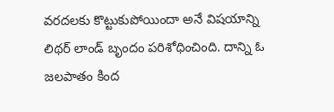వరదలకు కొట్టుకుపోయిందా అనే విషయాన్ని లిథర్ లాండ్ బృందం పరిశోధించింది. దాన్ని ఓ జలపాతం కింద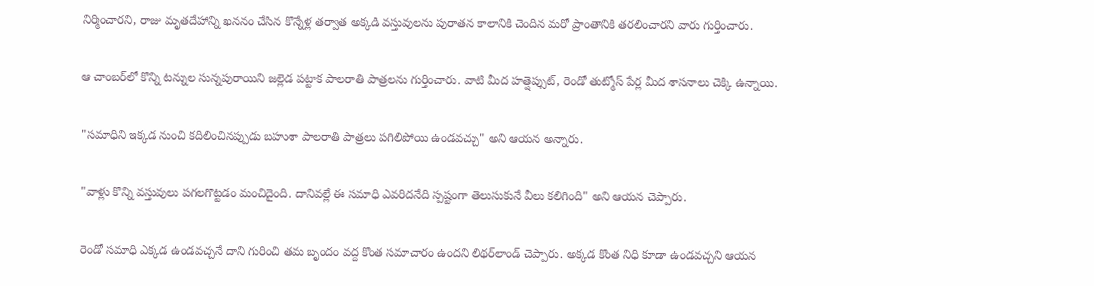నిర్మించారని, రాజు మృతదేహాన్ని ఖననం చేసిన కొన్నేళ్ల తర్వాత అక్కడి వస్తువులను పురాతన కాలానికి చెందిన మరో ప్రాంతానికి తరలించారని వారు గుర్తించారు.

ఆ చాంబర్‌లో కొన్ని టన్నుల సున్నపురాయిని జల్లెడ పట్టాక పాలరాతి పాత్రలను గుర్తించారు. వాటి మీద హత్షెప్సుట్, రెండో తుట్మోస్ పేర్ల మీద శాసనాలు చెక్కి ఉన్నాయి.

"సమాధిని ఇక్కడ నుంచి కదిలించినప్పుడు బహుశా పాలరాతి పాత్రలు పగిలిపోయి ఉండవచ్చు" అని ఆయన అన్నారు.

"వాళ్లు కొన్ని వస్తువులు పగలగొట్టడం మంచిదైంది. దానివల్లే ఈ సమాధి ఎవరిదనేది స్పష్టంగా తెలుసుకునే వీలు కలిగింది" అని ఆయన చెప్పారు.

రెండో సమాధి ఎక్కడ ఉండవచ్చనే దాని గురించి తమ బృందం వద్ద కొంత సమాచారం ఉందని లిథర్‌లాండ్ చెప్పారు. అక్కడ కొంత నిధి కూడా ఉండవచ్చని ఆయన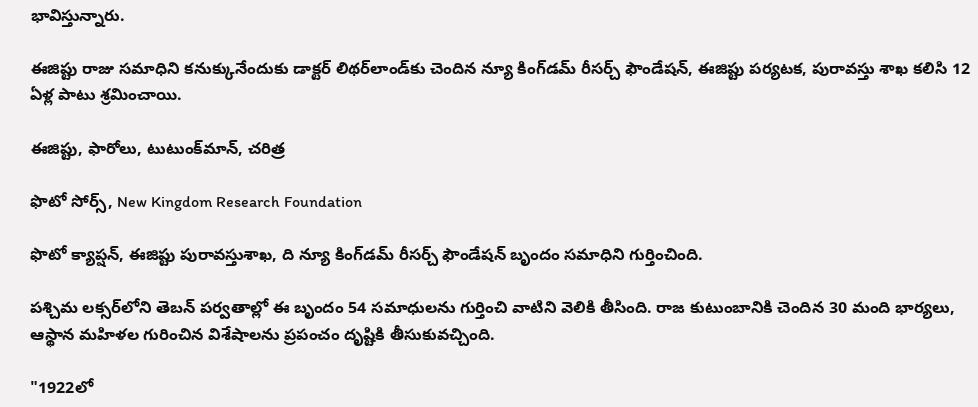భావిస్తున్నారు.

ఈజిప్టు రాజు సమాధిని కనుక్కునేందుకు డాక్టర్ లిథర్‌లాండ్‌కు చెందిన న్యూ కింగ్‌డమ్ రీసర్చ్ ఫౌండేషన్, ఈజిప్టు పర్యటక, పురావస్తు శాఖ కలిసి 12 ఏళ్ల పాటు శ్రమించాయి.

ఈజిప్టు, ఫారోలు, టుటుంక్‌మాన్, చరిత్ర

ఫొటో సోర్స్, New Kingdom Research Foundation

ఫొటో క్యాప్షన్, ఈజిప్టు పురావస్తుశాఖ, ది న్యూ కిం‌గ్‌డమ్ రీసర్చ్ ఫౌండేషన్ బృందం సమాధిని గుర్తించింది.

పశ్చిమ లక్సర్‌లోని తెబన్ పర్వతాల్లో ఈ బృందం 54 సమాధులను గుర్తించి వాటిని వెలికి తీసింది. రాజ కుటుంబానికి చెందిన 30 మంది భార్యలు, ఆస్థాన మహిళల గురించిన విశేషాలను ప్రపంచం దృష్టికి తీసుకువచ్చింది.

"1922లో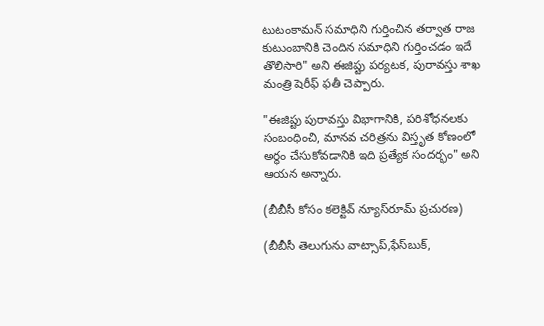టుటంకామన్ సమాధిని గుర్తించిన తర్వాత రాజ కుటుంబానికి చెందిన సమాధిని గుర్తించడం ఇదే తొలిసారి" అని ఈజిప్టు పర్యటక, పురావస్తు శాఖ మంత్రి షెరీఫ్ ఫతీ చెప్పారు.

"ఈజిప్టు పురావస్తు విభాగానికి, పరిశోధనలకు సంబంధించి, మానవ చరిత్రను విస్తృత కోణంలో అర్థం చేసుకోవడానికి ఇది ప్రత్యేక సందర్భం" అని ఆయన అన్నారు.

(బీబీసీ కోసం కలెక్టివ్ న్యూస్‌రూమ్ ప్రచురణ)

(బీబీసీ తెలుగును వాట్సాప్‌,ఫేస్‌బుక్,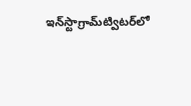ఇన్‌స్టాగ్రామ్‌ట్విటర్‌లో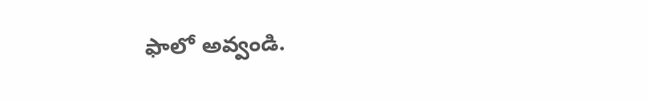ఫాలో అవ్వండి.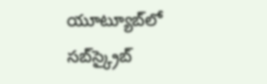యూట్యూబ్‌లో సబ్‌స్క్రైబ్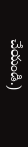చేయండి.)